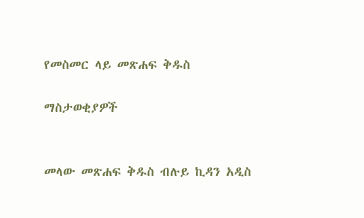የመስመር ላይ መጽሐፍ ቅዱስ

ማስታወቂያዎች


መላው መጽሐፍ ቅዱስ ብሉይ ኪዳን አዲስ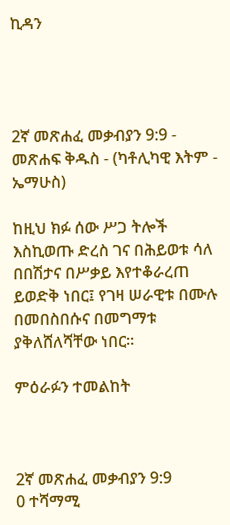ኪዳን




2ኛ መጽሐፈ መቃብያን 9:9 - መጽሐፍ ቅዱስ - (ካቶሊካዊ እትም - ኤማሁስ)

ከዚህ ክፉ ሰው ሥጋ ትሎች እስኪወጡ ድረስ ገና በሕይወቱ ሳለ በበሽታና በሥቃይ እየተቆራረጠ ይወድቅ ነበር፤ የገዛ ሠራዊቱ በሙሉ በመበስበሱና በመግማቱ ያቅለሸለሻቸው ነበር።

ምዕራፉን ተመልከት



2ኛ መጽሐፈ መቃብያን 9:9
0 ተሻማሚ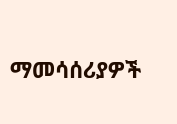ማመሳሰሪያዎች